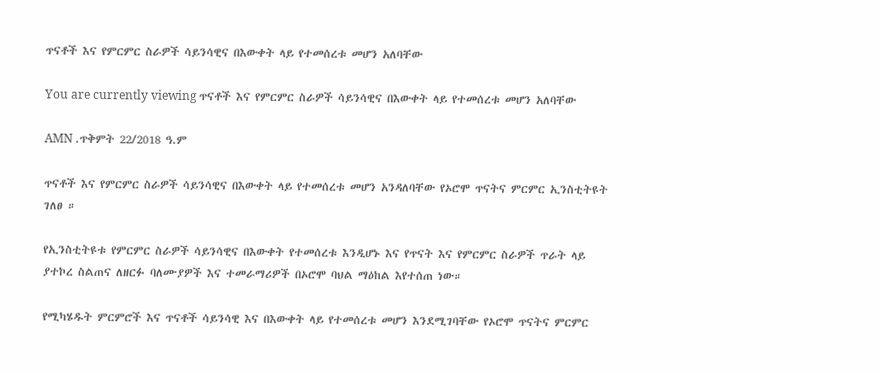ጥናቶች እና የምርምር ስራዎች ሳይንሳዊና በእውቀት ላይ የተመሰረቱ መሆን አለባቸው

You are currently viewing ጥናቶች እና የምርምር ስራዎች ሳይንሳዊና በእውቀት ላይ የተመሰረቱ መሆን አለባቸው

AMN .ጥቅምት 22/2018 ዓ.ም

ጥናቶች እና የምርምር ስራዎች ሳይንሳዊና በእውቀት ላይ የተመሰረቱ መሆን አንዳለባቸው የኦሮሞ ጥናትና ምርምር ኢንስቲትዩት ገለፀ ።

የኢንስቲትዩቱ የምርምር ስራዎች ሳይንሳዊና በእውቀት የተመሰረቱ እንዲሆኑ እና የጥናት እና የምርምር ስራዎች ጥራት ላይ ያተኮረ ስልጠና ለዘርፉ ባለሙያዎች እና ተመራማሪዎች በኦሮሞ ባህል ማዕከል እየተሰጠ ነው።

የሚካሄዱት ምርምሮች እና ጥናቶች ሳይንሳዊ እና በእውቀት ላይ የተመሰረቱ መሆን እንደሚገባቸው የኦሮሞ ጥናትና ምርምር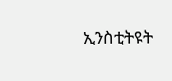ኢንስቲትዩት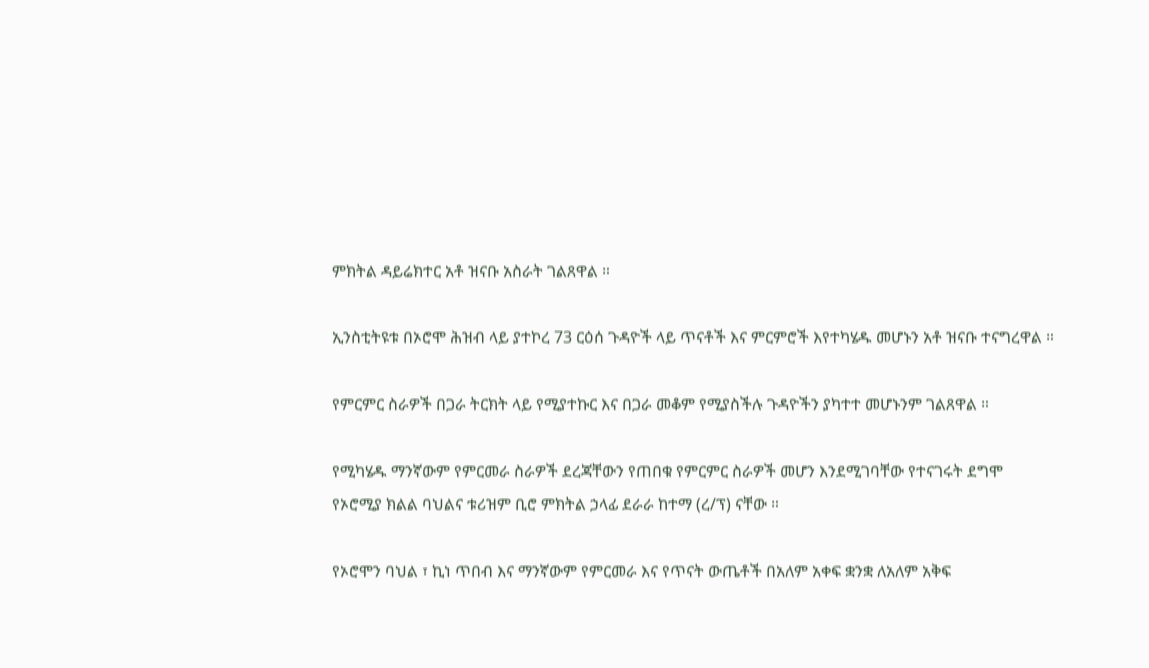ምክትል ዳይሬክተር አቶ ዝናቡ አስራት ገልጸዋል ።

ኢንስቲትዩቱ በኦሮሞ ሕዝብ ላይ ያተኮረ 73 ርዕሰ ጉዳዮች ላይ ጥናቶች እና ምርምሮች እየተካሄዱ መሆኑን አቶ ዝናቡ ተናግረዋል ።

የምርምር ስራዎች በጋራ ትርክት ላይ የሚያተኩር እና በጋራ መቆም የሚያስችሉ ጉዳዮችን ያካተተ መሆኑንም ገልጸዋል ።

የሚካሄዱ ማንኛውም የምርመራ ስራዎች ደረጃቸውን የጠበቁ የምርምር ስራዎች መሆን እንደሚገባቸው የተናገሩት ደግሞ የኦሮሚያ ክልል ባህልና ቱሪዝም ቢሮ ምክትል ኃላፊ ደራራ ከተማ (ረ/ፕ) ናቸው ።

የኦሮሞን ባህል ፣ ኪነ ጥበብ እና ማንኛውም የምርመራ እና የጥናት ውጤቶች በአለም አቀፍ ቋንቋ ለአለም አቅፍ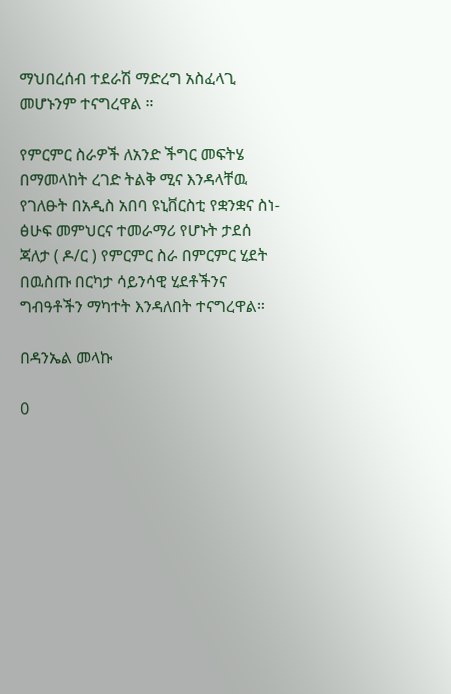ማህበረሰብ ተደራሽ ማድረግ አስፈላጊ መሆኑንም ተናግረዋል ።

የምርምር ስራዎች ለአንድ ችግር መፍትሄ በማመላከት ረገድ ትልቅ ሚና እንዳላቸዉ የገለፁት በአዲስ አበባ ዩኒቨርስቲ የቋንቋና ስነ- ፅሁፍ መምህርና ተመራማሪ የሆኑት ታደሰ ጃለታ ( ዶ/ር ) የምርምር ስራ በምርምር ሂደት በዉስጡ በርካታ ሳይንሳዊ ሂደቶችንና ግብዓቶችን ማካተት እንዳለበት ተናግረዋል።

በዳንኤል መላኩ

0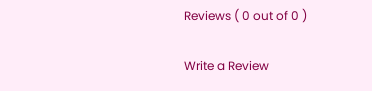Reviews ( 0 out of 0 )

Write a Review